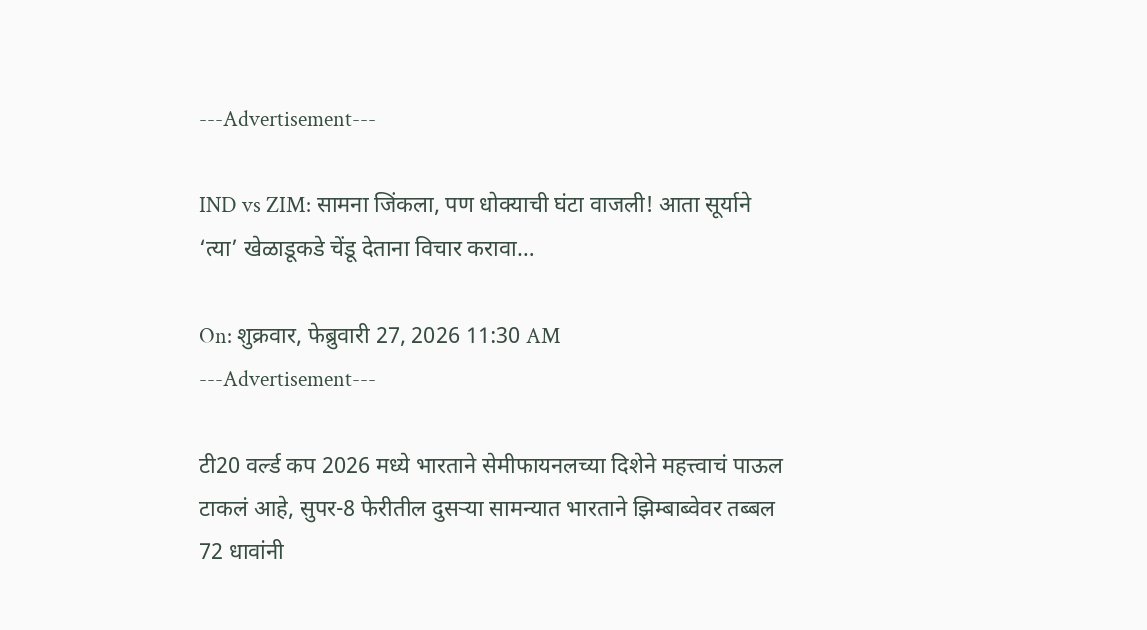---Advertisement---

IND vs ZIM: सामना जिंकला, पण धोक्याची घंटा वाजली! आता सूर्याने ‘त्या’ खेळाडूकडे चेंडू देताना विचार करावा…

On: शुक्रवार, फेब्रुवारी 27, 2026 11:30 AM
---Advertisement---

टी20 वर्ल्ड कप 2026 मध्ये भारताने सेमीफायनलच्या दिशेने महत्त्वाचं पाऊल टाकलं आहे, सुपर-8 फेरीतील दुसऱ्या सामन्यात भारताने झिम्बाब्वेवर तब्बल 72 धावांनी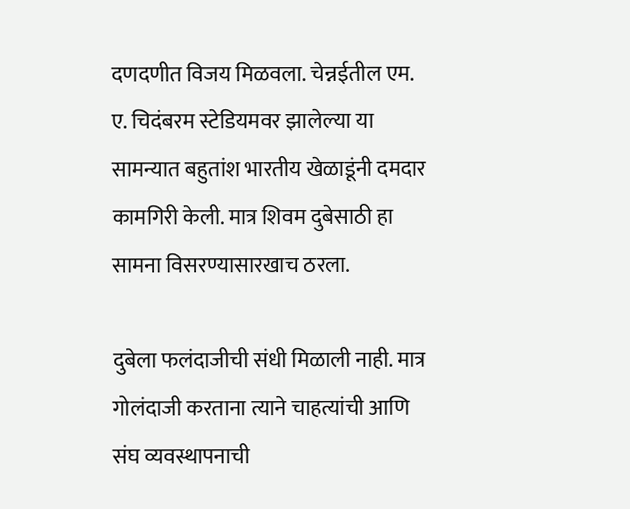दणदणीत विजय मिळवला. चेन्नईतील एम. ए. चिदंबरम स्टेडियमवर झालेल्या या सामन्यात बहुतांश भारतीय खेळाडूंनी दमदार कामगिरी केली. मात्र शिवम दुबेसाठी हा सामना विसरण्यासारखाच ठरला.

दुबेला फलंदाजीची संधी मिळाली नाही. मात्र गोलंदाजी करताना त्याने चाहत्यांची आणि संघ व्यवस्थापनाची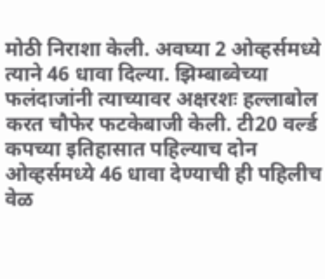मोठी निराशा केली. अवघ्या 2 ओव्हर्समध्ये त्याने 46 धावा दिल्या. झिम्बाब्वेच्या फलंदाजांनी त्याच्यावर अक्षरशः हल्लाबोल करत चौफेर फटकेबाजी केली. टी20 वर्ल्ड कपच्या इतिहासात पहिल्याच दोन ओव्हर्समध्ये 46 धावा देण्याची ही पहिलीच वेळ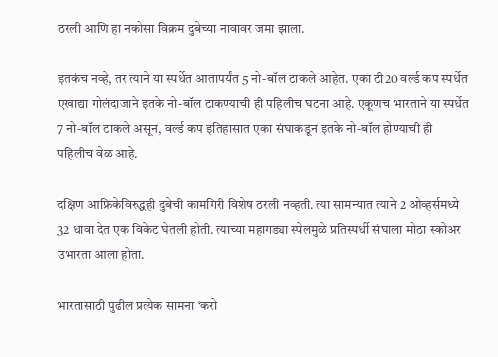ठरली आणि हा नकोसा विक्रम दुबेच्या नावावर जमा झाला.

इतकंच नव्हे, तर त्याने या स्पर्धेत आतापर्यंत 5 नो-बॉल टाकले आहेत. एका टी20 वर्ल्ड कप स्पर्धेत एखाद्या गोलंदाजाने इतके नो-बॉल टाकण्याची ही पहिलीच घटना आहे. एकूणच भारताने या स्पर्धेत 7 नो-बॉल टाकले असून, वर्ल्ड कप इतिहासात एका संघाकडून इतके नो-बॉल होण्याची ही पहिलीच वेळ आहे.

दक्षिण आफ्रिकेविरुद्धही दुबेची कामगिरी विशेष ठरली नव्हती. त्या सामन्यात त्याने 2 ओव्हर्समध्ये 32 धावा देत एक विकेट घेतली होती. त्याच्या महागड्या स्पेलमुळे प्रतिस्पर्धी संघाला मोठा स्कोअर उभारता आला होता.

भारतासाठी पुढील प्रत्येक सामना ‘करो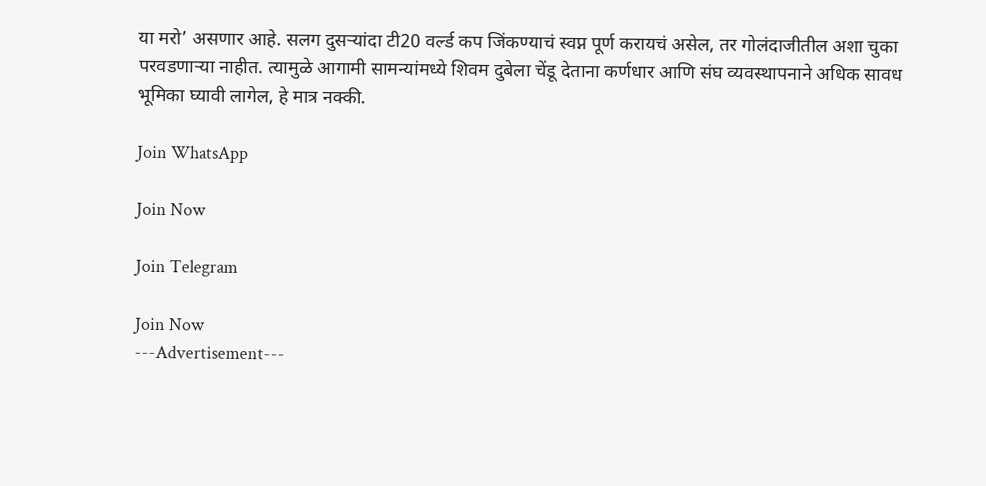या मरो’ असणार आहे. सलग दुसऱ्यांदा टी20 वर्ल्ड कप जिंकण्याचं स्वप्न पूर्ण करायचं असेल, तर गोलंदाजीतील अशा चुका परवडणाऱ्या नाहीत. त्यामुळे आगामी सामन्यांमध्ये शिवम दुबेला चेंडू देताना कर्णधार आणि संघ व्यवस्थापनाने अधिक सावध भूमिका घ्यावी लागेल, हे मात्र नक्की.

Join WhatsApp

Join Now

Join Telegram

Join Now
---Advertisement---